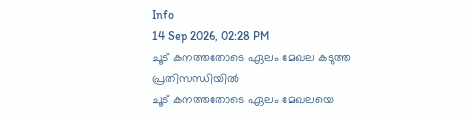Info
14 Sep 2026, 02:28 PM
ചൂട് കനത്തതോടെ ഏലം മേഖല കടുത്ത പ്രതിസന്ധിയിൽ
ചൂട് കനത്തതോടെ ഏലം മേഖലയെ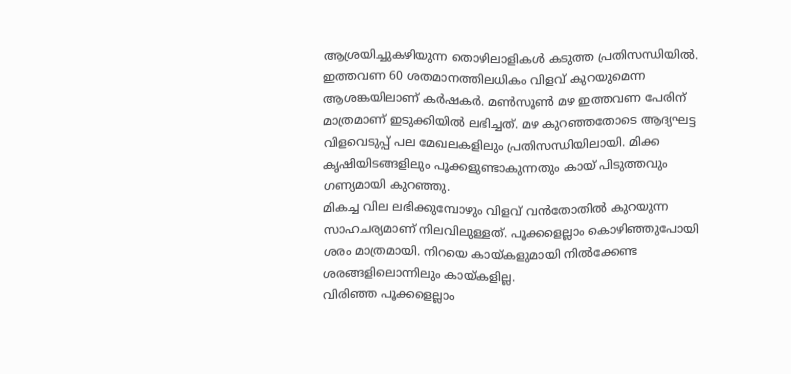ആശ്രയിച്ചുകഴിയുന്ന തൊഴിലാളികൾ കടുത്ത പ്രതിസന്ധിയിൽ. ഇത്തവണ 60 ശതമാനത്തിലധികം വിളവ് കുറയുമെന്ന ആശങ്കയിലാണ് കർഷകർ. മൺസൂൺ മഴ ഇത്തവണ പേരിന് മാത്രമാണ് ഇടുക്കിയിൽ ലഭിച്ചത്. മഴ കുറഞ്ഞതോടെ ആദ്യഘട്ട വിളവെടുപ്പ് പല മേഖലകളിലും പ്രതിസന്ധിയിലായി. മിക്ക കൃഷിയിടങ്ങളിലും പൂക്കളുണ്ടാകുന്നതും കായ് പിടുത്തവും ഗണ്യമായി കുറഞ്ഞു.
മികച്ച വില ലഭിക്കുമ്പോഴും വിളവ് വൻതോതിൽ കുറയുന്ന സാഹചര്യമാണ് നിലവിലുള്ളത്. പൂക്കളെല്ലാം കൊഴിഞ്ഞുപോയി ശരം മാത്രമായി. നിറയെ കായ്കളുമായി നിൽക്കേണ്ട ശരങ്ങളിലൊന്നിലും കായ്കളില്ല.
വിരിഞ്ഞ പൂക്കളെല്ലാം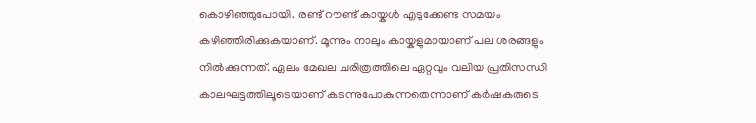കൊഴിഞ്ഞുപോയി. രണ്ട് റൗണ്ട് കായ്കൾ എടുക്കേണ്ട സമയം കഴിഞ്ഞിരിക്കുകയാണ്. മൂന്നും നാലും കായ്കളുമായാണ് പല ശരങ്ങളും നിൽക്കുന്നത്. ഏലം മേഖല ചരിത്രത്തിലെ ഏറ്റവും വലിയ പ്രതിസന്ധി കാലഘട്ടത്തിലൂടെയാണ് കടന്നുപോകുന്നതെന്നാണ് കർഷകരുടെ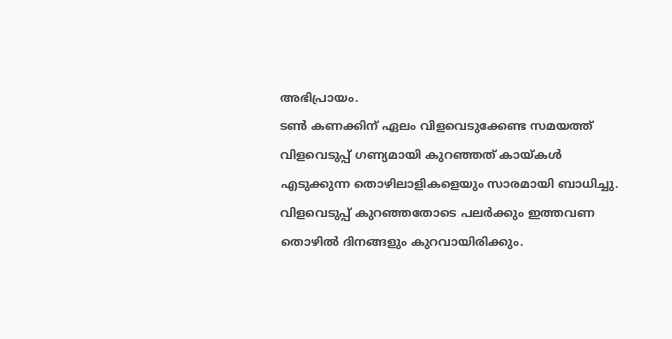അഭിപ്രായം.
ടൺ കണക്കിന് ഏലം വിളവെടുക്കേണ്ട സമയത്ത് വിളവെടുപ്പ് ഗണ്യമായി കുറഞ്ഞത് കായ്കൾ എടുക്കുന്ന തൊഴിലാളികളെയും സാരമായി ബാധിച്ചു. വിളവെടുപ്പ് കുറഞ്ഞതോടെ പലർക്കും ഇത്തവണ തൊഴിൽ ദിനങ്ങളും കുറവായിരിക്കും.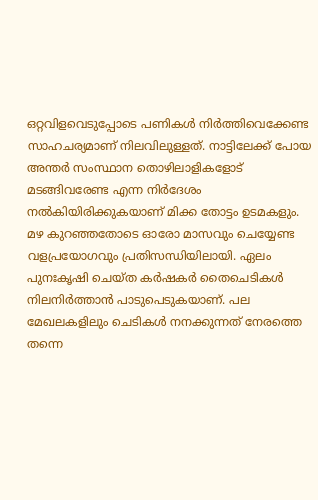ഒറ്റവിളവെടുപ്പോടെ പണികൾ നിർത്തിവെക്കേണ്ട സാഹചര്യമാണ് നിലവിലുള്ളത്. നാട്ടിലേക്ക് പോയ അന്തർ സംസ്ഥാന തൊഴിലാളികളോട് മടങ്ങിവരേണ്ട എന്ന നിർദേശം നൽകിയിരിക്കുകയാണ് മിക്ക തോട്ടം ഉടമകളും.
മഴ കുറഞ്ഞതോടെ ഓരോ മാസവും ചെയ്യേണ്ട വളപ്രയോഗവും പ്രതിസന്ധിയിലായി. ഏലം പുനഃകൃഷി ചെയ്ത കർഷകർ തൈചെടികൾ നിലനിർത്താൻ പാടുപെടുകയാണ്. പല മേഖലകളിലും ചെടികൾ നനക്കുന്നത് നേരത്തെ തന്നെ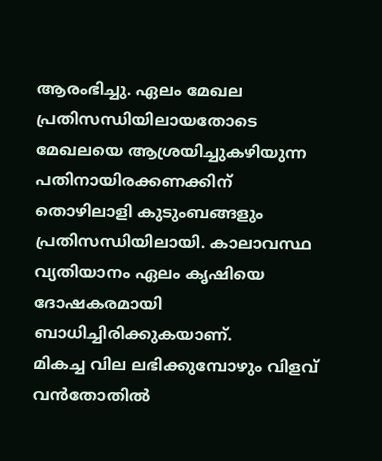ആരംഭിച്ചു. ഏലം മേഖല പ്രതിസന്ധിയിലായതോടെ മേഖലയെ ആശ്രയിച്ചുകഴിയുന്ന പതിനായിരക്കണക്കിന് തൊഴിലാളി കുടുംബങ്ങളും പ്രതിസന്ധിയിലായി. കാലാവസ്ഥ വ്യതിയാനം ഏലം കൃഷിയെ ദോഷകരമായി ബാധിച്ചിരിക്കുകയാണ്.
മികച്ച വില ലഭിക്കുമ്പോഴും വിളവ് വൻതോതിൽ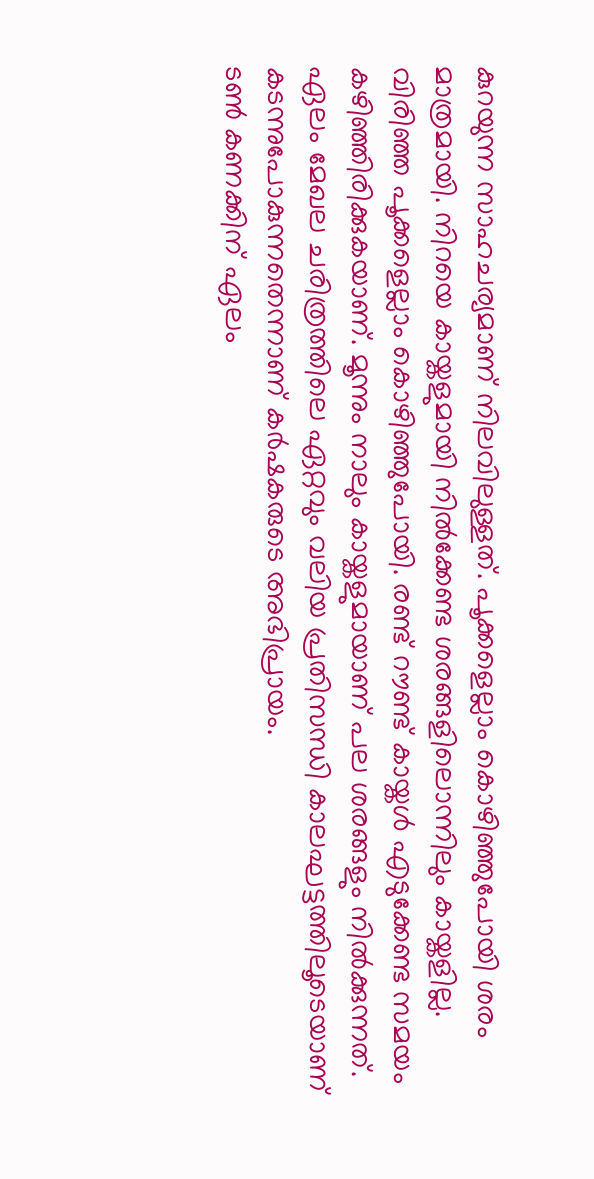കുറയുന്ന സാഹചര്യമാണ് നിലവിലുള്ളത്. പൂക്കളെല്ലാം കൊഴിഞ്ഞുപോയി ശരം മാത്രമായി. നിറയെ കായ്കളുമായി നിൽക്കേണ്ട ശരങ്ങളിലൊന്നിലും കായ്കളില്ല.
വിരിഞ്ഞ പൂക്കളെല്ലാം കൊഴിഞ്ഞുപോയി. രണ്ട് റൗണ്ട് കായ്കൾ എടുക്കേണ്ട സമയം കഴിഞ്ഞിരിക്കുകയാണ്. മൂന്നും നാലും കായ്കളുമായാണ് പല ശരങ്ങളും നിൽക്കുന്നത്. ഏലം മേഖല ചരിത്രത്തിലെ ഏറ്റവും വലിയ പ്രതിസന്ധി കാലഘട്ടത്തിലൂടെയാണ് കടന്നുപോകുന്നതെന്നാണ് കർഷകരുടെ അഭിപ്രായം.
ടൺ കണക്കിന് ഏലം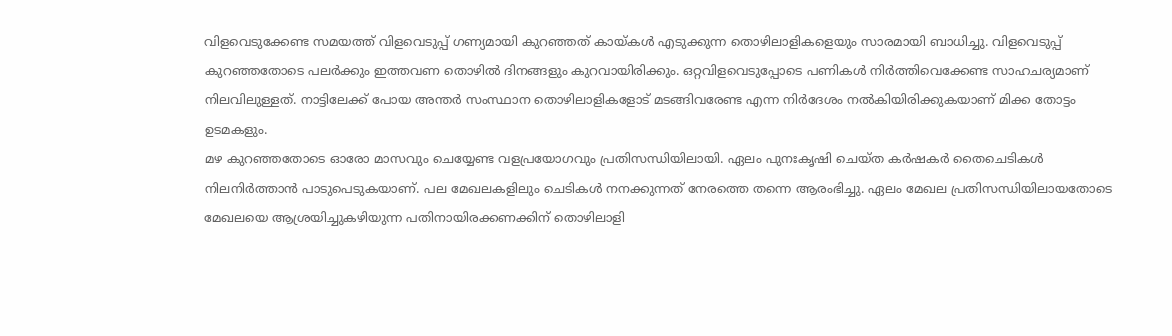വിളവെടുക്കേണ്ട സമയത്ത് വിളവെടുപ്പ് ഗണ്യമായി കുറഞ്ഞത് കായ്കൾ എടുക്കുന്ന തൊഴിലാളികളെയും സാരമായി ബാധിച്ചു. വിളവെടുപ്പ് കുറഞ്ഞതോടെ പലർക്കും ഇത്തവണ തൊഴിൽ ദിനങ്ങളും കുറവായിരിക്കും. ഒറ്റവിളവെടുപ്പോടെ പണികൾ നിർത്തിവെക്കേണ്ട സാഹചര്യമാണ് നിലവിലുള്ളത്. നാട്ടിലേക്ക് പോയ അന്തർ സംസ്ഥാന തൊഴിലാളികളോട് മടങ്ങിവരേണ്ട എന്ന നിർദേശം നൽകിയിരിക്കുകയാണ് മിക്ക തോട്ടം ഉടമകളും.
മഴ കുറഞ്ഞതോടെ ഓരോ മാസവും ചെയ്യേണ്ട വളപ്രയോഗവും പ്രതിസന്ധിയിലായി. ഏലം പുനഃകൃഷി ചെയ്ത കർഷകർ തൈചെടികൾ നിലനിർത്താൻ പാടുപെടുകയാണ്. പല മേഖലകളിലും ചെടികൾ നനക്കുന്നത് നേരത്തെ തന്നെ ആരംഭിച്ചു. ഏലം മേഖല പ്രതിസന്ധിയിലായതോടെ മേഖലയെ ആശ്രയിച്ചുകഴിയുന്ന പതിനായിരക്കണക്കിന് തൊഴിലാളി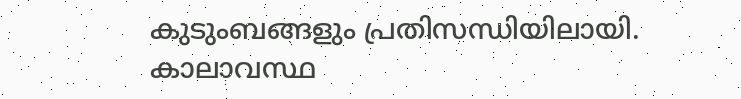കുടുംബങ്ങളും പ്രതിസന്ധിയിലായി. കാലാവസ്ഥ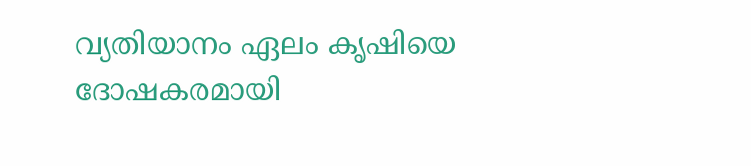വ്യതിയാനം ഏലം കൃഷിയെ ദോഷകരമായി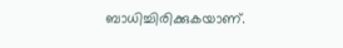ബാധിച്ചിരിക്കുകയാണ്.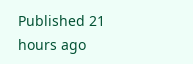Published 21 hours ago